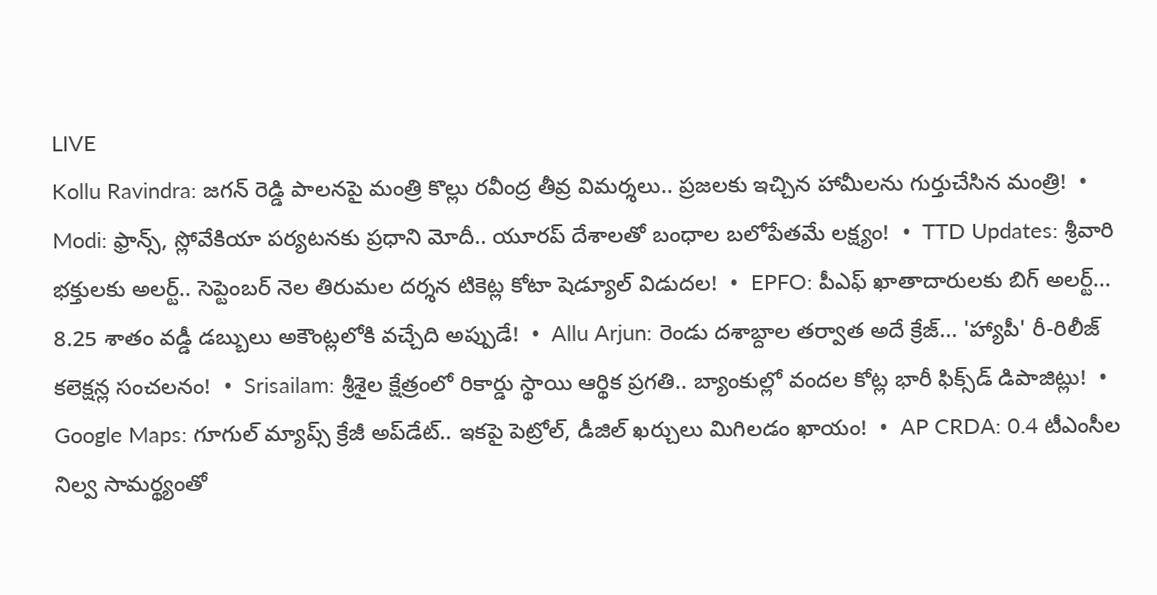LIVE
Kollu Ravindra: జగన్ రెడ్డి పాలనపై మంత్రి కొల్లు రవీంద్ర తీవ్ర విమర్శలు.. ప్రజలకు ఇచ్చిన హామీలను గుర్తుచేసిన మంత్రి!  •  Modi: ఫ్రాన్స్, స్లోవేకియా పర్యటనకు ప్రధాని మోదీ.. యూరప్ దేశాలతో బంధాల బలోపేతమే లక్ష్యం!  •  TTD Updates: శ్రీవారి భక్తులకు అలర్ట్.. సెప్టెంబర్ నెల తిరుమల దర్శన టికెట్ల కోటా షెడ్యూల్ విడుదల!  •  EPFO: పీఎఫ్ ఖాతాదారులకు బిగ్ అలర్ట్... 8.25 శాతం వడ్డీ డబ్బులు అకౌంట్లలోకి వచ్చేది అప్పుడే!  •  Allu Arjun: రెండు దశాబ్దాల తర్వాత అదే క్రేజ్... 'హ్యాపీ' రీ-రిలీజ్ కలెక్షన్ల సంచలనం!  •  Srisailam: శ్రీశైల క్షేత్రంలో రికార్డు స్థాయి ఆర్థిక ప్రగతి.. బ్యాంకుల్లో వందల కోట్ల భారీ ఫిక్స్‌డ్ డిపాజిట్లు!  •  Google Maps: గూగుల్ మ్యాప్స్ క్రేజీ అప్‌డేట్.. ఇకపై పెట్రోల్, డీజిల్ ఖర్చులు మిగిలడం ఖాయం!  •  AP CRDA: 0.4 టీఎంసీల నిల్వ సామర్థ్యంతో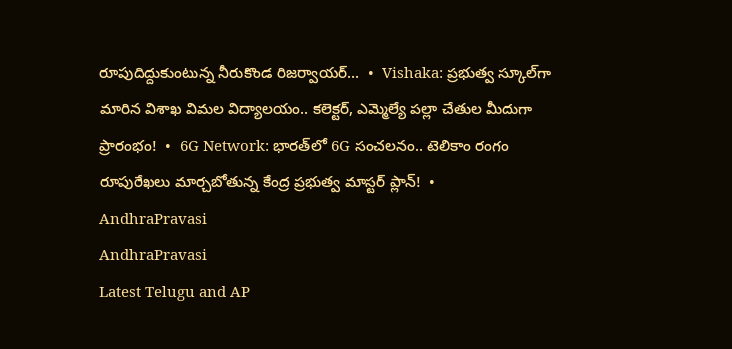రూపుదిద్దుకుంటున్న నీరుకొండ రిజర్వాయర్...  •  Vishaka: ప్రభుత్వ స్కూల్‌గా మారిన విశాఖ విమల విద్యాలయం.. కలెక్టర్, ఎమ్మెల్యే పల్లా చేతుల మీదుగా ప్రారంభం!  •  6G Network: భారత్‌లో 6G సంచలనం.. టెలికాం రంగం రూపురేఖలు మార్చబోతున్న కేంద్ర ప్రభుత్వ మాస్టర్ ప్లాన్!  •
AndhraPravasi
AndhraPravasi
Latest Telugu and AP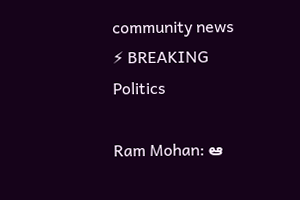community news
⚡ BREAKING
Politics

Ram Mohan: ఆ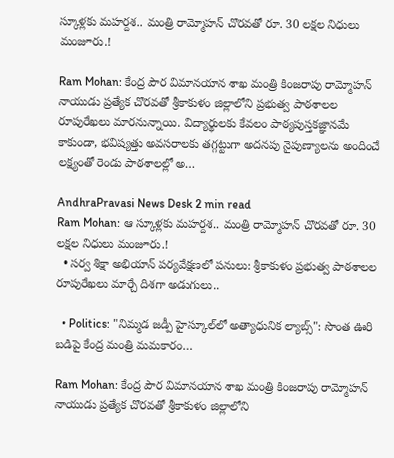స్కూళ్లకు మహర్దశ.. మంత్రి రామ్మోహన్ చొరవతో రూ. 30 లక్షల నిధులు మంజూరు.!

Ram Mohan: కేంద్ర పౌర విమానయాన శాఖ మంత్రి కింజరాపు రామ్మోహన్ నాయుడు ప్రత్యేక చొరవతో శ్రీకాకుళం జిల్లాలోని ప్రభుత్వ పాఠశాలల రూపురేఖలు మారనున్నాయి. విద్యార్థులకు కేవలం పాఠ్యపుస్తకజ్ఞానమే కాకుండా, భవిష్యత్తు అవసరాలకు తగ్గట్టుగా అదనపు నైపుణ్యాలను అందించే లక్ష్యంతో రెండు పాఠశాలల్లో అ…

AndhraPravasi News Desk 2 min read
Ram Mohan: ఆ స్కూళ్లకు మహర్దశ.. మంత్రి రామ్మోహన్ చొరవతో రూ. 30 లక్షల నిధులు మంజూరు.!
  • సర్వ శిక్షా అభియాన్ పర్యవేక్షణలో పనులు: శ్రీకాకుళం ప్రభుత్వ పాఠశాలల రూపురేఖలు మార్చే దిశగా అడుగులు..

  • Politics: "నిమ్మడ జడ్పీ హైస్కూల్‌లో అత్యాధునిక ల్యాబ్స్": సొంత ఊరి బడిపై కేంద్ర మంత్రి మమకారం…

Ram Mohan: కేంద్ర పౌర విమానయాన శాఖ మంత్రి కింజరాపు రామ్మోహన్ నాయుడు ప్రత్యేక చొరవతో శ్రీకాకుళం జిల్లాలోని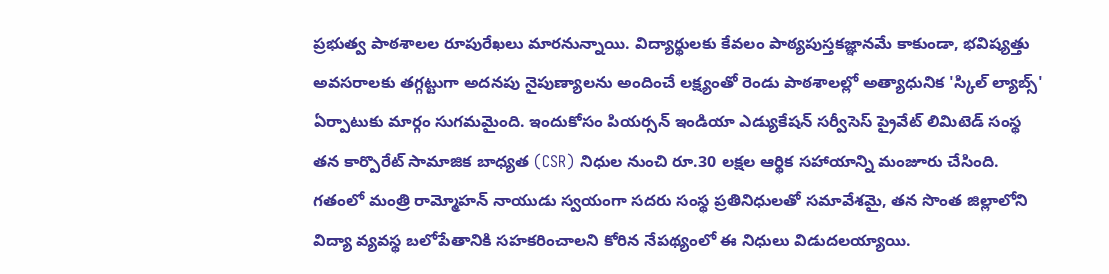ప్రభుత్వ పాఠశాలల రూపురేఖలు మారనున్నాయి. విద్యార్థులకు కేవలం పాఠ్యపుస్తకజ్ఞానమే కాకుండా, భవిష్యత్తు అవసరాలకు తగ్గట్టుగా అదనపు నైపుణ్యాలను అందించే లక్ష్యంతో రెండు పాఠశాలల్లో అత్యాధునిక 'స్కిల్ ల్యాబ్స్' ఏర్పాటుకు మార్గం సుగమమైంది. ఇందుకోసం పియర్సన్ ఇండియా ఎడ్యుకేషన్ సర్వీసెస్ ప్రైవేట్ లిమిటెడ్ సంస్థ తన కార్పొరేట్ సామాజిక బాధ్యత (CSR) నిధుల నుంచి రూ.30 లక్షల ఆర్థిక సహాయాన్ని మంజూరు చేసింది. గతంలో మంత్రి రామ్మోహన్ నాయుడు స్వయంగా సదరు సంస్థ ప్రతినిధులతో సమావేశమై, తన సొంత జిల్లాలోని విద్యా వ్యవస్థ బలోపేతానికి సహకరించాలని కోరిన నేపథ్యంలో ఈ నిధులు విడుదలయ్యాయి.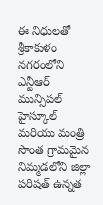ఈ నిధులతో శ్రీకాకుళం నగరంలోని ఎన్టీఆర్ మున్సిపల్ హైస్కూల్ మరియు మంత్రి సొంత గ్రామమైన నిమ్మడలోని జిల్లా పరిషత్ ఉన్నత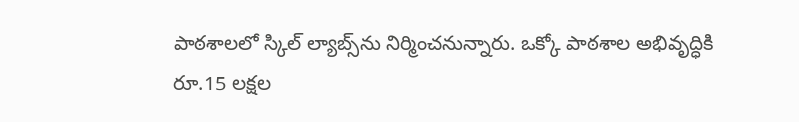పాఠశాలలో స్కిల్ ల్యాబ్స్‌ను నిర్మించనున్నారు. ఒక్కో పాఠశాల అభివృద్ధికి రూ.15 లక్షల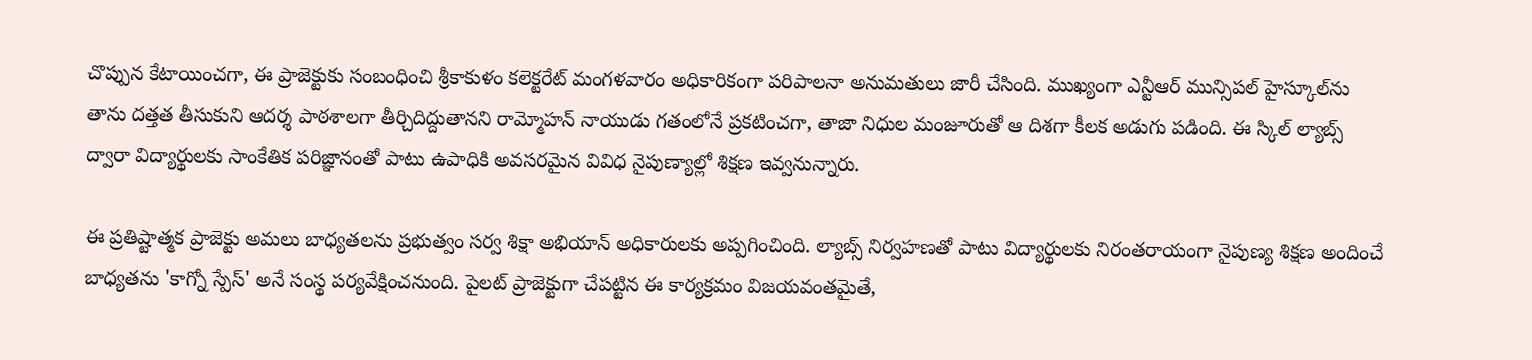చొప్పున కేటాయించగా, ఈ ప్రాజెక్టుకు సంబంధించి శ్రీకాకుళం కలెక్టరేట్ మంగళవారం అధికారికంగా పరిపాలనా అనుమతులు జారీ చేసింది. ముఖ్యంగా ఎన్టీఆర్ మున్సిపల్ హైస్కూల్‌ను తాను దత్తత తీసుకుని ఆదర్శ పాఠశాలగా తీర్చిదిద్దుతానని రామ్మోహన్ నాయుడు గతంలోనే ప్రకటించగా, తాజా నిధుల మంజూరుతో ఆ దిశగా కీలక అడుగు పడింది. ఈ స్కిల్ ల్యాబ్స్ ద్వారా విద్యార్థులకు సాంకేతిక పరిజ్ఞానంతో పాటు ఉపాధికి అవసరమైన వివిధ నైపుణ్యాల్లో శిక్షణ ఇవ్వనున్నారు.

ఈ ప్రతిష్టాత్మక ప్రాజెక్టు అమలు బాధ్యతలను ప్రభుత్వం సర్వ శిక్షా అభియాన్ అధికారులకు అప్పగించింది. ల్యాబ్స్ నిర్వహణతో పాటు విద్యార్థులకు నిరంతరాయంగా నైపుణ్య శిక్షణ అందించే బాధ్యతను 'కాగ్నో స్పేస్' అనే సంస్థ పర్యవేక్షించనుంది. పైలట్ ప్రాజెక్టుగా చేపట్టిన ఈ కార్యక్రమం విజయవంతమైతే,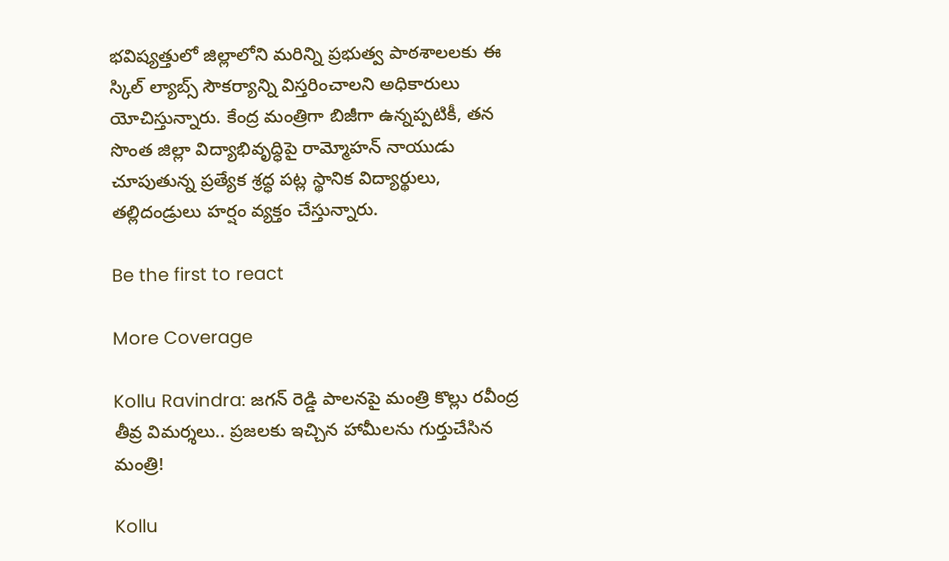భవిష్యత్తులో జిల్లాలోని మరిన్ని ప్రభుత్వ పాఠశాలలకు ఈ స్కిల్ ల్యాబ్స్ సౌకర్యాన్ని విస్తరించాలని అధికారులు యోచిస్తున్నారు. కేంద్ర మంత్రిగా బిజీగా ఉన్నప్పటికీ, తన సొంత జిల్లా విద్యాభివృద్ధిపై రామ్మోహన్ నాయుడు చూపుతున్న ప్రత్యేక శ్రద్ధ పట్ల స్థానిక విద్యార్థులు, తల్లిదండ్రులు హర్షం వ్యక్తం చేస్తున్నారు.

Be the first to react

More Coverage

Kollu Ravindra: జగన్ రెడ్డి పాలనపై మంత్రి కొల్లు రవీంద్ర తీవ్ర విమర్శలు.. ప్రజలకు ఇచ్చిన హామీలను గుర్తుచేసిన మంత్రి!

Kollu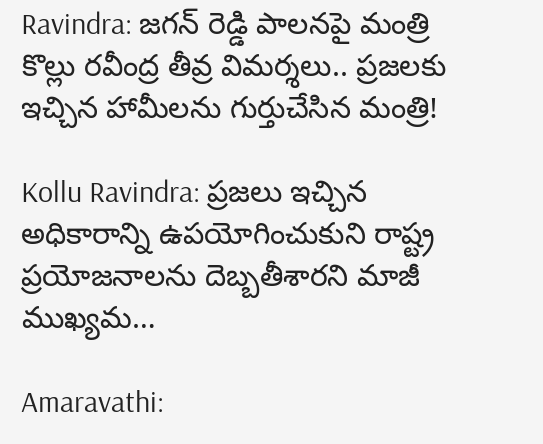Ravindra: జగన్ రెడ్డి పాలనపై మంత్రి కొల్లు రవీంద్ర తీవ్ర విమర్శలు.. ప్రజలకు ఇచ్చిన హామీలను గుర్తుచేసిన మంత్రి!

Kollu Ravindra: ప్రజలు ఇచ్చిన అధికారాన్ని ఉపయోగించుకుని రాష్ట్ర ప్రయోజనాలను దెబ్బతీశారని మాజీ ముఖ్యమ…

Amaravathi: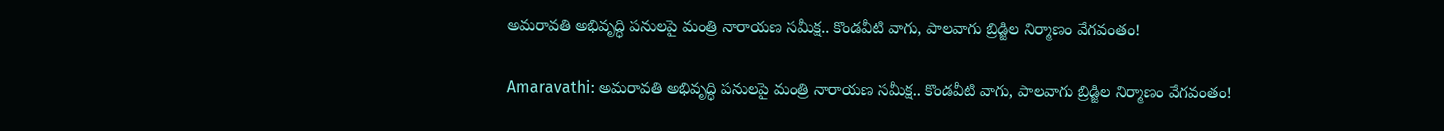అమరావతి అభివృద్ధి పనులపై మంత్రి నారాయణ సమీక్ష.. కొండవీటి వాగు, పాలవాగు బ్రిడ్జిల నిర్మాణం వేగవంతం!

Amaravathi: అమరావతి అభివృద్ధి పనులపై మంత్రి నారాయణ సమీక్ష.. కొండవీటి వాగు, పాలవాగు బ్రిడ్జిల నిర్మాణం వేగవంతం!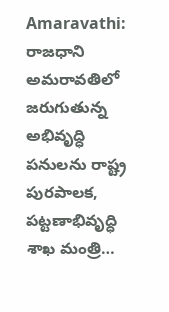Amaravathi: రాజధాని అమరావతిలో జరుగుతున్న అభివృద్ధి పనులను రాష్ట్ర పురపాలక, పట్టణాభివృద్ధి శాఖ మంత్రి…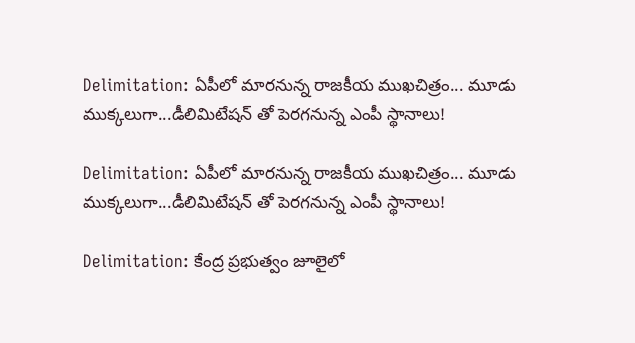Delimitation: ఏపీలో మారనున్న రాజకీయ ముఖచిత్రం... మూడు ముక్కలుగా...డీలిమిటేషన్ తో పెరగనున్న ఎంపీ స్థానాలు!

Delimitation: ఏపీలో మారనున్న రాజకీయ ముఖచిత్రం... మూడు ముక్కలుగా...డీలిమిటేషన్ తో పెరగనున్న ఎంపీ స్థానాలు!

Delimitation: కేంద్ర ప్రభుత్వం జూలైలో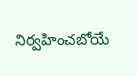నిర్వహించబోయే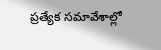ప్రత్యేక సమావేశాల్లో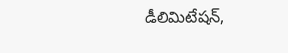డీలిమిటేషన్,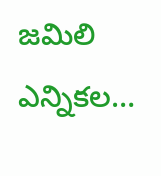జమిలి ఎన్నికల…